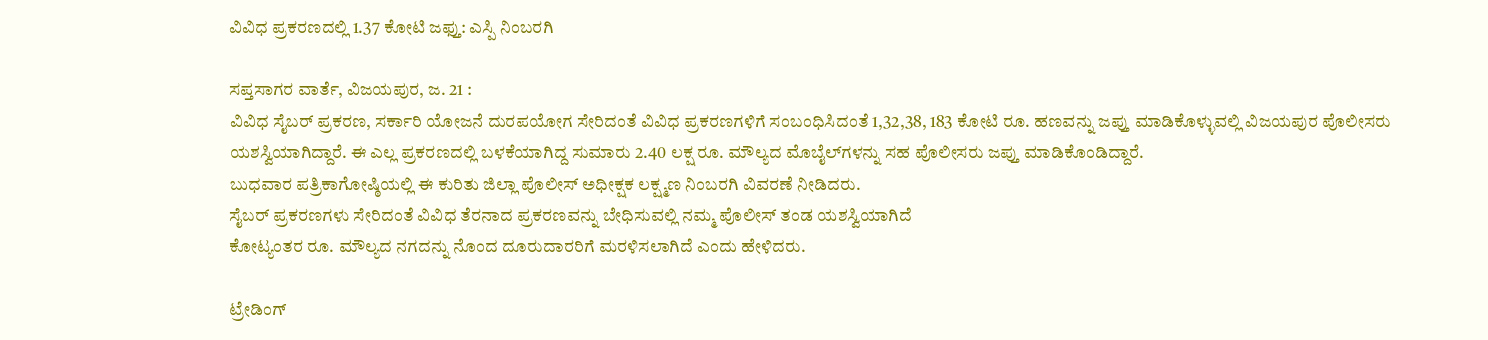ವಿವಿಧ ಪ್ರಕರಣದಲ್ಲಿ 1.37 ಕೋಟಿ ಜಫ್ತು: ಎಸ್ಪಿ ನಿಂಬರಗಿ

ಸಪ್ತಸಾಗರ ವಾರ್ತೆ, ವಿಜಯಪುರ, ಜ. 21 :
ವಿವಿಧ ಸೈಬರ್ ಪ್ರಕರಣ, ಸರ್ಕಾರಿ ಯೋಜನೆ ದುರಪಯೋಗ ಸೇರಿದಂತೆ ವಿವಿಧ ಪ್ರಕರಣಗಳಿಗೆ ಸಂಬಂಧಿಸಿದಂತೆ 1,32,38, 183 ಕೋಟಿ ರೂ. ಹಣವನ್ನು ಜಪ್ತು ಮಾಡಿಕೊಳ್ಳುವಲ್ಲಿ ವಿಜಯಪುರ ಪೊಲೀಸರು ಯಶಸ್ವಿಯಾಗಿದ್ದಾರೆ. ಈ ಎಲ್ಲ ಪ್ರಕರಣದಲ್ಲಿ ಬಳಕೆಯಾಗಿದ್ದ ಸುಮಾರು 2.40 ಲಕ್ಷ ರೂ. ಮೌಲ್ಯದ ಮೊಬೈಲ್‌ಗಳನ್ನು ಸಹ ಪೊಲೀಸರು ಜಪ್ತು ಮಾಡಿಕೊಂಡಿದ್ದಾರೆ.
ಬುಧವಾರ ಪತ್ರಿಕಾಗೋಷ್ಠಿಯಲ್ಲಿ ಈ ಕುರಿತು ಜಿಲ್ಲಾ ಪೊಲೀಸ್ ಅಧೀಕ್ಷಕ ಲಕ್ಷ್ಮಣ ನಿಂಬರಗಿ ವಿವರಣೆ ನೀಡಿದರು.
ಸೈಬರ್ ಪ್ರಕರಣಗಳು ಸೇರಿದಂತೆ ವಿವಿಧ ತೆರನಾದ ಪ್ರಕರಣವನ್ನು ಬೇಧಿಸುವಲ್ಲಿ ನಮ್ಮ ಪೊಲೀಸ್ ತಂಡ ಯಶಸ್ವಿಯಾಗಿದೆ
ಕೋಟ್ಯಂತರ ರೂ. ಮೌಲ್ಯದ ನಗದನ್ನು ನೊಂದ ದೂರುದಾರರಿಗೆ ಮರಳಿಸಲಾಗಿದೆ ಎಂದು ಹೇಳಿದರು.

ಟ್ರೇಡಿಂಗ್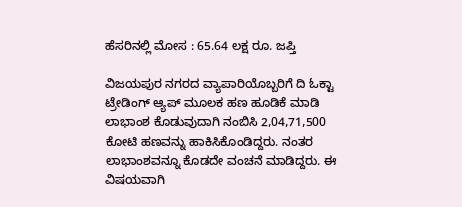ಹೆಸರಿನಲ್ಲಿ ಮೋಸ : 65.64 ಲಕ್ಷ ರೂ. ಜಪ್ತಿ

ವಿಜಯಪುರ ನಗರದ ವ್ಯಾಪಾರಿಯೊಬ್ಬರಿಗೆ ದಿ ಓಕ್ಟಾ ಟ್ರೇಡಿಂಗ್ ಆ್ಯಪ್ ಮೂಲಕ ಹಣ ಹೂಡಿಕೆ ಮಾಡಿ ಲಾಭಾಂಶ ಕೊಡುವುದಾಗಿ ನಂಬಿಸಿ 2,04,71,500 ಕೋಟಿ ಹಣವನ್ನು ಹಾಕಿಸಿಕೊಂಡಿದ್ದರು. ನಂತರ ಲಾಭಾಂಶವನ್ನೂ ಕೊಡದೇ ವಂಚನೆ ಮಾಡಿದ್ದರು. ಈ ವಿಷಯವಾಗಿ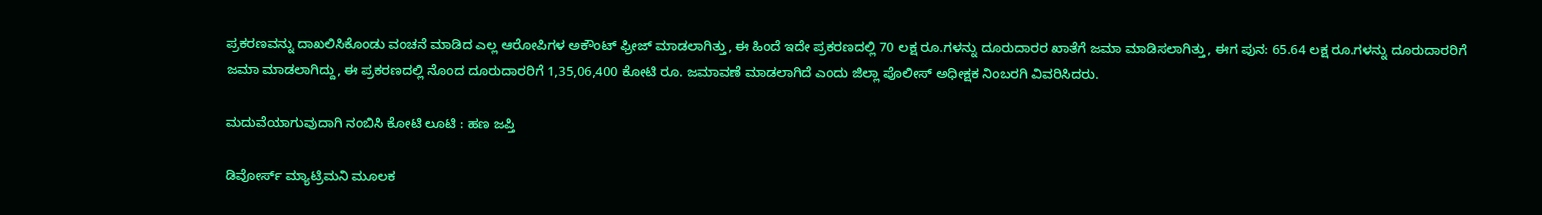ಪ್ರಕರಣವನ್ನು ದಾಖಲಿಸಿಕೊಂಡು ವಂಚನೆ ಮಾಡಿದ ಎಲ್ಲ ಆರೋಪಿಗಳ ಅಕೌಂಟ್ ಫ್ರೀಜ್ ಮಾಡಲಾಗಿತ್ತು, ಈ ಹಿಂದೆ ಇದೇ ಪ್ರಕರಣದಲ್ಲಿ 70 ಲಕ್ಷ ರೂ.ಗಳನ್ನು ದೂರುದಾರರ ಖಾತೆಗೆ ಜಮಾ ಮಾಡಿಸಲಾಗಿತ್ತು, ಈಗ ಪುನ: 65.64 ಲಕ್ಷ ರೂ.ಗಳನ್ನು ದೂರುದಾರರಿಗೆ ಜಮಾ ಮಾಡಲಾಗಿದ್ದು, ಈ ಪ್ರಕರಣದಲ್ಲಿ ನೊಂದ ದೂರುದಾರರಿಗೆ 1,35,06,400 ಕೋಟಿ ರೂ. ಜಮಾವಣೆ ಮಾಡಲಾಗಿದೆ ಎಂದು ಜಿಲ್ಲಾ ಪೊಲೀಸ್ ಅಧೀಕ್ಷಕ ನಿಂಬರಗಿ ವಿವರಿಸಿದರು.

ಮದುವೆಯಾಗುವುದಾಗಿ ನಂಬಿಸಿ ಕೋಟಿ ಲೂಟಿ : ಹಣ ಜಪ್ತಿ

ಡಿವೋರ್ಸ್ ಮ್ಯಾಟ್ರಿಮನಿ ಮೂಲಕ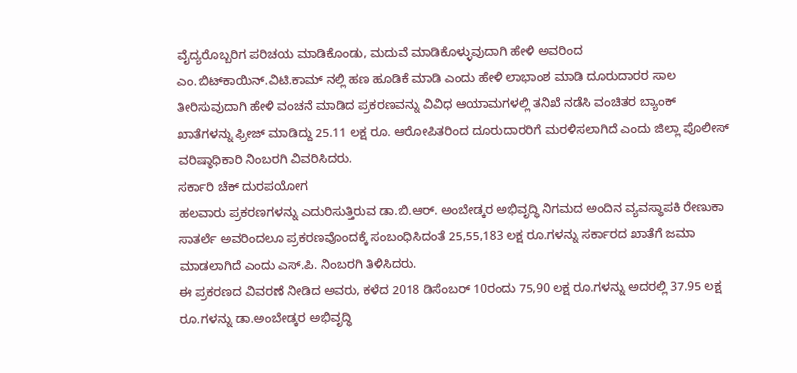ವೈದ್ಯರೊಬ್ಬರಿಗ ಪರಿಚಯ ಮಾಡಿಕೊಂಡು, ಮದುವೆ ಮಾಡಿಕೊಳ್ಳುವುದಾಗಿ ಹೇಳಿ ಅವರಿಂದ ಎಂ.ಬಿಟ್‌ಕಾಯಿನ್.ವಿಟಿ.ಕಾಮ್ ನಲ್ಲಿ ಹಣ ಹೂಡಿಕೆ ಮಾಡಿ ಎಂದು ಹೇಳಿ ಲಾಭಾಂಶ ಮಾಡಿ ದೂರುದಾರರ ಸಾಲ ತೀರಿಸುವುದಾಗಿ ಹೇಳಿ ವಂಚನೆ ಮಾಡಿದ ಪ್ರಕರಣವನ್ನು ವಿವಿಧ ಆಯಾಮಗಳಲ್ಲಿ ತನಿಖೆ ನಡೆಸಿ ವಂಚಿತರ ಬ್ಯಾಂಕ್ ಖಾತೆಗಳನ್ನು ಫ್ರೀಜ್ ಮಾಡಿದ್ದು 25.11 ಲಕ್ಷ ರೂ. ಆರೋಪಿತರಿಂದ ದೂರುದಾರರಿಗೆ ಮರಳಿಸಲಾಗಿದೆ ಎಂದು ಜಿಲ್ಲಾ ಪೊಲೀಸ್ ವರಿಷ್ಠಾಧಿಕಾರಿ ನಿಂಬರಗಿ ವಿವರಿಸಿದರು.
ಸರ್ಕಾರಿ ಚೆಕ್ ದುರಪಯೋಗ
ಹಲವಾರು ಪ್ರಕರಣಗಳನ್ನು ಎದುರಿಸುತ್ತಿರುವ ಡಾ.ಬಿ.ಆರ್. ಅಂಬೇಡ್ಕರ ಅಭಿವೃದ್ಧಿ ನಿಗಮದ ಅಂದಿನ ವ್ಯವಸ್ಥಾಪಕಿ ರೇಣುಕಾ ಸಾತರ್ಲೆ ಅವರಿಂದಲೂ ಪ್ರಕರಣವೊಂದಕ್ಕೆ ಸಂಬಂಧಿಸಿದಂತೆ 25,55,183 ಲಕ್ಷ ರೂ.ಗಳನ್ನು ಸರ್ಕಾರದ ಖಾತೆಗೆ ಜಮಾ ಮಾಡಲಾಗಿದೆ ಎಂದು ಎಸ್.ಪಿ. ನಿಂಬರಗಿ ತಿಳಿಸಿದರು.
ಈ ಪ್ರಕರಣದ ವಿವರಣೆ ನೀಡಿದ ಅವರು, ಕಳೆದ 2018 ಡಿಸೆಂಬರ್ 10ರಂದು 75,90 ಲಕ್ಷ ರೂ.ಗಳನ್ನು ಅದರಲ್ಲಿ 37.95 ಲಕ್ಷ ರೂ.ಗಳನ್ನು ಡಾ.ಅಂಬೇಡ್ಕರ ಅಭಿವೃದ್ಧಿ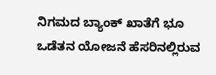ನಿಗಮದ ಬ್ಯಾಂಕ್ ಖಾತೆಗೆ ಭೂ ಒಡೆತನ ಯೋಜನೆ ಹೆಸರಿನಲ್ಲಿರುವ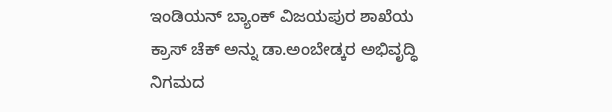ಇಂಡಿಯನ್ ಬ್ಯಾಂಕ್ ವಿಜಯಪುರ ಶಾಖೆಯ ಕ್ರಾಸ್ ಚೆಕ್‌ ಅನ್ನು ಡಾ.ಅಂಬೇಡ್ಕರ ಅಭಿವೃದ್ಧಿ ನಿಗಮದ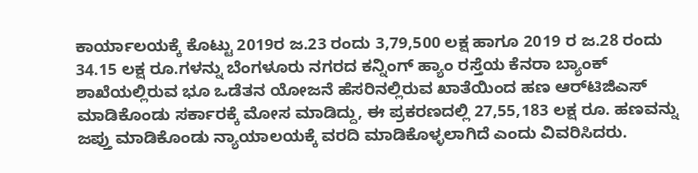ಕಾರ್ಯಾಲಯಕ್ಕೆ ಕೊಟ್ಟು 2019ರ ಜ.23 ರಂದು 3,79,500 ಲಕ್ಷ ಹಾಗೂ 2019 ರ ಜ.28 ರಂದು 34.15 ಲಕ್ಷ ರೂ.ಗಳನ್ನು ಬೆಂಗಳೂರು ನಗರದ ಕನ್ನಿಂಗ್ ಹ್ಯಾಂ ರಸ್ತೆಯ ಕೆನರಾ ಬ್ಯಾಂಕ್ ಶಾಖೆಯಲ್ಲಿರುವ ಭೂ ಒಡೆತನ ಯೋಜನೆ ಹೆಸರಿನಲ್ಲಿರುವ ಖಾತೆಯಿಂದ ಹಣ ಆರ್‌ಟಿಜಿಎಸ್ ಮಾಡಿಕೊಂಡು ಸರ್ಕಾರಕ್ಕೆ ಮೋಸ ಮಾಡಿದ್ದು, ಈ ಪ್ರಕರಣದಲ್ಲಿ 27,55,183 ಲಕ್ಷ ರೂ. ಹಣವನ್ನು ಜಪ್ತು ಮಾಡಿಕೊಂಡು ನ್ಯಾಯಾಲಯಕ್ಕೆ ವರದಿ ಮಾಡಿಕೊಳ್ಳಲಾಗಿದೆ ಎಂದು ವಿವರಿಸಿದರು.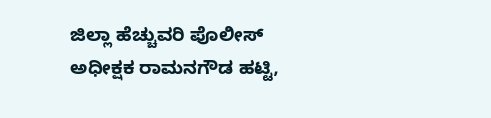ಜಿಲ್ಲಾ ಹೆಚ್ಚುವರಿ ಪೊಲೀಸ್ ಅಧೀಕ್ಷಕ ರಾಮನಗೌಡ ಹಟ್ಟಿ,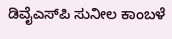ಡಿವೈಎಸ್‌ಪಿ ಸುನೀಲ ಕಾಂಬಳೆ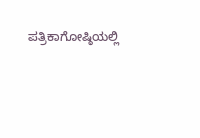ಪತ್ರಿಕಾಗೋಷ್ಠಿಯಲ್ಲಿ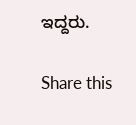ಇದ್ದರು.

Share this